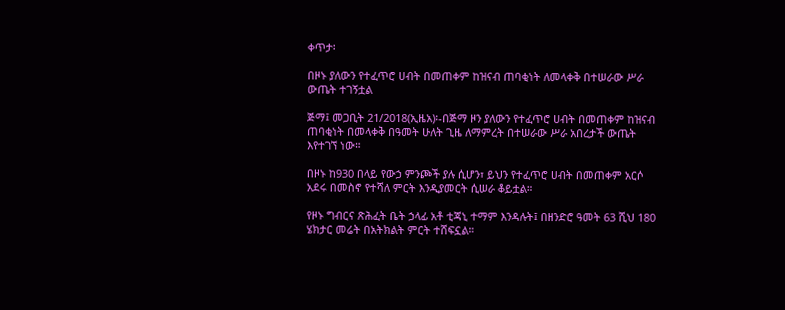ቀጥታ፡

በዞኑ ያለውን የተፈጥሮ ሀብት በመጠቀም ከዝናብ ጠባቂነት ለመላቀቅ በተሠራው ሥራ ውጤት ተገኝቷል

ጅማ፤ መጋቢት 21/2018(ኢዜአ)፡-በጅማ ዞን ያለውን የተፈጥሮ ሀብት በመጠቀም ከዝናብ ጠባቂነት በመላቀቅ በዓመት ሁለት ጊዜ ለማምረት በተሠራው ሥራ አበረታች ውጤት እየተገኘ ነው።

በዞኑ ከ930 በላይ የውኃ ምንጮች ያሉ ሲሆን፣ ይህን የተፈጥሮ ሀብት በመጠቀም አርሶ አደሩ በመስኖ የተሻለ ምርት እንዲያመርት ሲሠራ ቆይቷል።

የዞኑ ግብርና ጽሕፈት ቤት ኃላፊ አቶ ቲጃኒ ተማም እንዳሉት፤ በዘንድሮ ዓመት 63 ሺህ 180 ሄክታር መሬት በአትክልት ምርት ተሸፍኗል።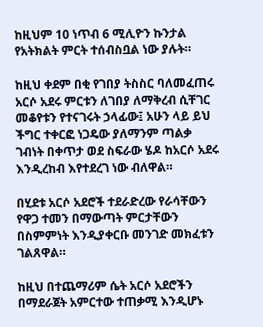ከዚህም 10 ነጥብ 6 ሚሊዮን ኩንታል የአትክልት ምርት ተሰብስቧል ነው ያሉት።

ከዚህ ቀደም በቂ የገበያ ትስስር ባለመፈጠሩ አርሶ አደሩ ምርቱን ለገበያ ለማቅረብ ሲቸገር መቆየቱን የተናገሩት ኃላፊው፤ አሁን ላይ ይህ ችግር ተቀርፎ ነጋዴው ያለማንም ጣልቃ ገብነት በቀጥታ ወደ ስፍራው ሄዶ ከአርሶ አደሩ እንዲረከብ እየተደረገ ነው ብለዋል።

በሂደቱ አርሶ አደሮች ተደራድረው የራሳቸውን የዋጋ ተመን በማውጣት ምርታቸውን በስምምነት እንዲያቀርቡ መንገድ መክፈቱን ገልጸዋል።

ከዚህ በተጨማሪም ሴት አርሶ አደሮችን በማደራጀት አምርተው ተጠቃሚ እንዲሆኑ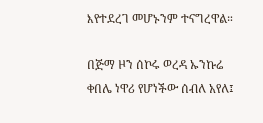እየተደረገ መሆኑንም ተናግረዋል።

በጅማ ዞን ሰኮሩ ወረዳ ኡንኩሬ ቀበሌ ነዋሪ የሆነችው ሰብለ አየለ፤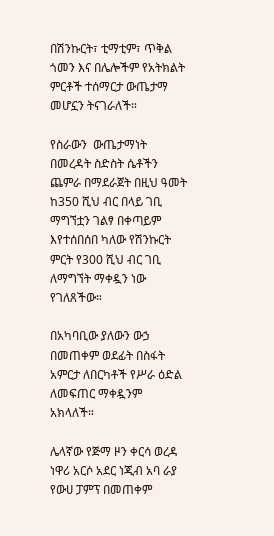በሽንኩርት፣ ቲማቲም፣ ጥቅል ጎመን እና በሌሎችም የአትክልት ምርቶች ተሰማርታ ውጤታማ መሆኗን ትናገራለች።

የስራውን  ውጤታማነት በመረዳት ስድስት ሴቶችን ጨምራ በማደራጀት በዚህ ዓመት ከ350 ሺህ ብር በላይ ገቢ ማግኘቷን ገልፃ በቀጣይም እየተሰበሰበ ካለው የሽንኩርት ምርት የ300 ሺህ ብር ገቢ ለማግኘት ማቀዷን ነው የገለጸችው።

በአካባቢው ያለውን ውኃ በመጠቀም ወደፊት በስፋት አምርታ ለበርካቶች የሥራ ዕድል ለመፍጠር ማቀዷንም አክላለች።

ሌላኛው የጅማ ዞን ቀርሳ ወረዳ ነዋሪ አርሶ አደር ነጂብ አባ ራያ የውሀ ፓምፕ በመጠቀም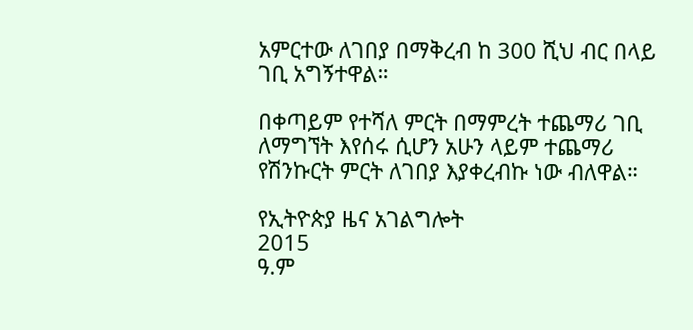አምርተው ለገበያ በማቅረብ ከ 300 ሺህ ብር በላይ ገቢ አግኝተዋል።

በቀጣይም የተሻለ ምርት በማምረት ተጨማሪ ገቢ ለማግኘት እየሰሩ ሲሆን አሁን ላይም ተጨማሪ የሽንኩርት ምርት ለገበያ እያቀረብኩ ነው ብለዋል።

የኢትዮጵያ ዜና አገልግሎት
2015
ዓ.ም